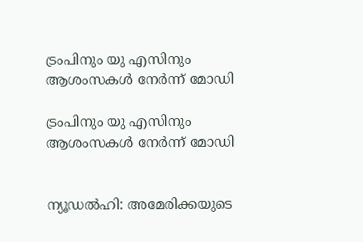ട്രംപിനും യു എസിനും ആശംസകള്‍ നേര്‍ന്ന് മോഡി

ട്രംപിനും യു എസിനും ആശംസകള്‍ നേര്‍ന്ന് മോഡി


ന്യൂഡല്‍ഹി: അമേരിക്കയുടെ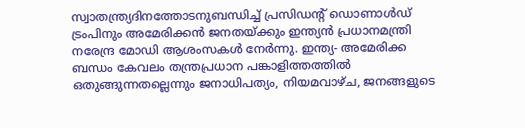സ്വാതന്ത്ര്യദിനത്തോടനുബന്ധിച്ച് പ്രസിഡന്റ് ഡൊണാള്‍ഡ് ട്രംപിനും അമേരിക്കന്‍ ജനതയ്ക്കും ഇന്ത്യന്‍ പ്രധാനമന്ത്രി നരേന്ദ്ര മോഡി ആശംസകള്‍ നേര്‍ന്നു. ഇന്ത്യ- അമേരിക്ക ബന്ധം കേവലം തന്ത്രപ്രധാന പങ്കാളിത്തത്തില്‍ ഒതുങ്ങുന്നതല്ലെന്നും ജനാധിപത്യം, നിയമവാഴ്ച, ജനങ്ങളുടെ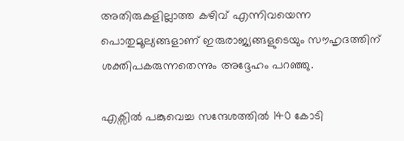അതിരുകളില്ലാത്ത കഴിവ് എന്നിവയെന്ന പൊതുമൂല്യങ്ങളാണ് ഇരുരാജ്യങ്ങളുടെയും സൗഹൃദത്തിന് ശക്തിപകരുന്നതെന്നും അദ്ദേഹം പറഞ്ഞു.

എക്സില്‍ പങ്കുവെച്ച സന്ദേശത്തില്‍ 140 കോടി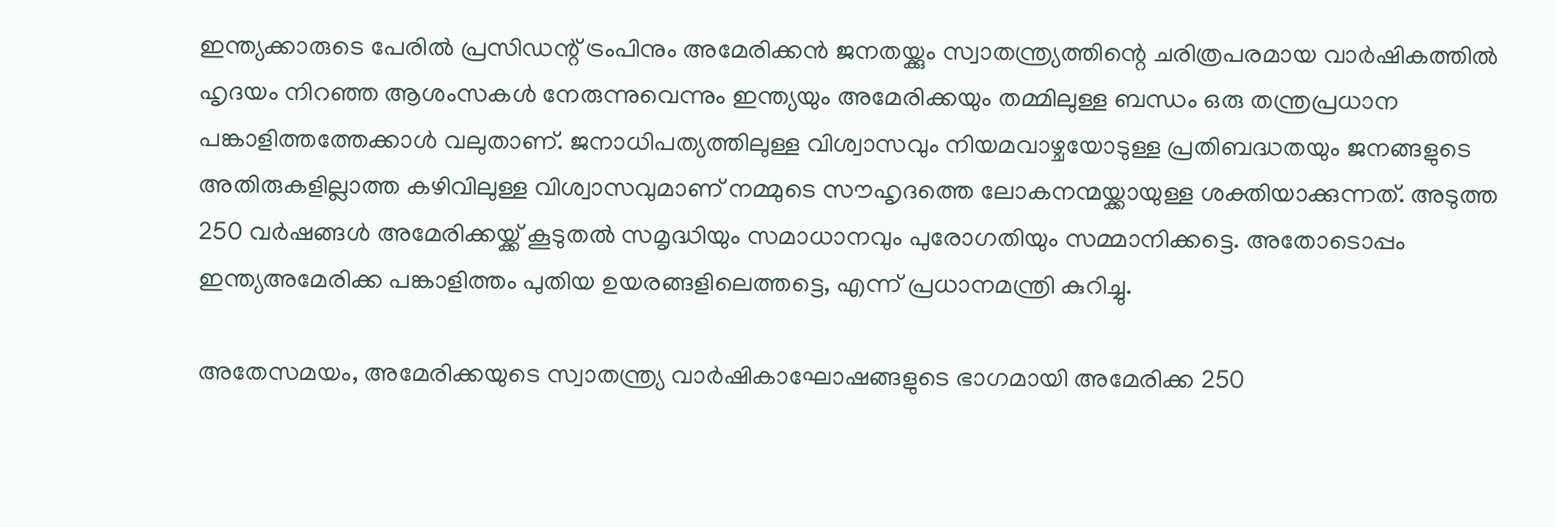ഇന്ത്യക്കാരുടെ പേരില്‍ പ്രസിഡന്റ് ട്രംപിനും അമേരിക്കന്‍ ജനതയ്ക്കും സ്വാതന്ത്ര്യത്തിന്റെ ചരിത്രപരമായ വാര്‍ഷികത്തില്‍ ഹൃദയം നിറഞ്ഞ ആശംസകള്‍ നേരുന്നുവെന്നും ഇന്ത്യയും അമേരിക്കയും തമ്മിലുള്ള ബന്ധം ഒരു തന്ത്രപ്രധാന പങ്കാളിത്തത്തേക്കാള്‍ വലുതാണ്. ജനാധിപത്യത്തിലുള്ള വിശ്വാസവും നിയമവാഴ്ചയോടുള്ള പ്രതിബദ്ധതയും ജനങ്ങളുടെ അതിരുകളില്ലാത്ത കഴിവിലുള്ള വിശ്വാസവുമാണ് നമ്മുടെ സൗഹൃദത്തെ ലോകനന്മയ്ക്കായുള്ള ശക്തിയാക്കുന്നത്. അടുത്ത 250 വര്‍ഷങ്ങള്‍ അമേരിക്കയ്ക്ക് കൂടുതല്‍ സമൃദ്ധിയും സമാധാനവും പുരോഗതിയും സമ്മാനിക്കട്ടെ. അതോടൊപ്പം ഇന്ത്യഅമേരിക്ക പങ്കാളിത്തം പുതിയ ഉയരങ്ങളിലെത്തട്ടെ, എന്ന് പ്രധാനമന്ത്രി കുറിച്ചു.

അതേസമയം, അമേരിക്കയുടെ സ്വാതന്ത്ര്യ വാര്‍ഷികാഘോഷങ്ങളുടെ ഭാഗമായി അമേരിക്ക 250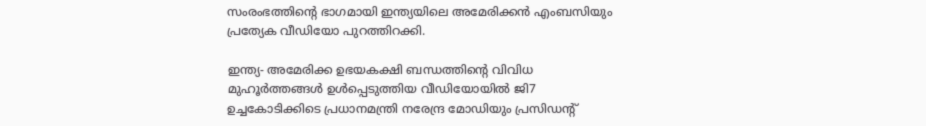സംരംഭത്തിന്റെ ഭാഗമായി ഇന്ത്യയിലെ അമേരിക്കന്‍ എംബസിയും പ്രത്യേക വീഡിയോ പുറത്തിറക്കി.

ഇന്ത്യ- അമേരിക്ക ഉഭയകക്ഷി ബന്ധത്തിന്റെ വിവിധ മുഹൂര്‍ത്തങ്ങള്‍ ഉള്‍പ്പെടുത്തിയ വീഡിയോയില്‍ ജി7 ഉച്ചകോടിക്കിടെ പ്രധാനമന്ത്രി നരേന്ദ്ര മോഡിയും പ്രസിഡന്റ്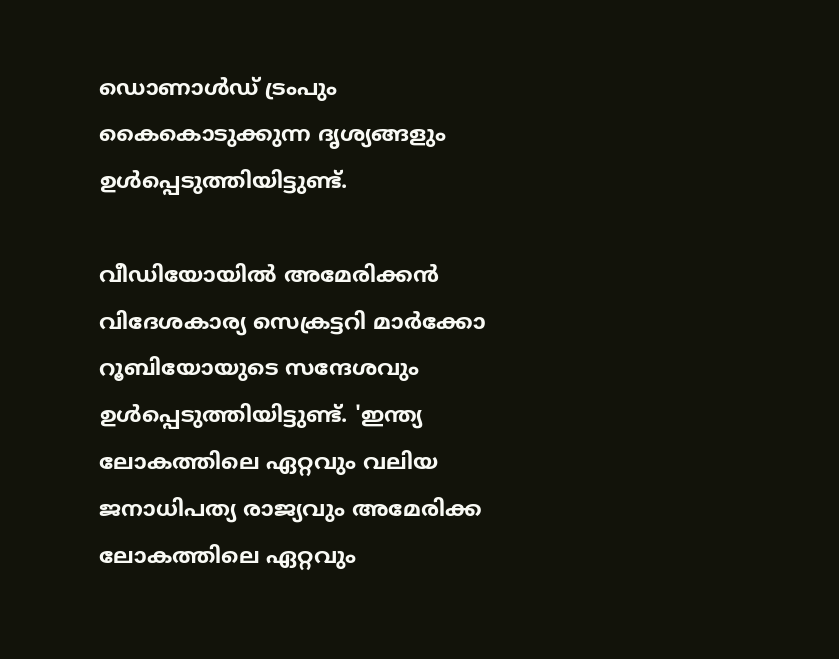ഡൊണാള്‍ഡ് ട്രംപും കൈകൊടുക്കുന്ന ദൃശ്യങ്ങളും ഉള്‍പ്പെടുത്തിയിട്ടുണ്ട്.

വീഡിയോയില്‍ അമേരിക്കന്‍ വിദേശകാര്യ സെക്രട്ടറി മാര്‍ക്കോ റൂബിയോയുടെ സന്ദേശവും ഉള്‍പ്പെടുത്തിയിട്ടുണ്ട്. 'ഇന്ത്യ ലോകത്തിലെ ഏറ്റവും വലിയ ജനാധിപത്യ രാജ്യവും അമേരിക്ക ലോകത്തിലെ ഏറ്റവും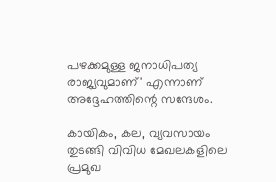പഴക്കമുള്ള ജനാധിപത്യ രാജ്യവുമാണ്' എന്നാണ് അദ്ദേഹത്തിന്റെ സന്ദേശം.

കായികം, കല, വ്യവസായം തുടങ്ങി വിവിധ മേഖലകളിലെ പ്രമുഖ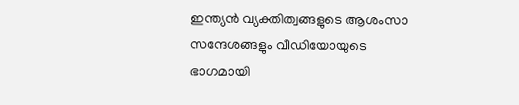ഇന്ത്യന്‍ വ്യക്തിത്വങ്ങളുടെ ആശംസാ സന്ദേശങ്ങളും വീഡിയോയുടെ ഭാഗമായി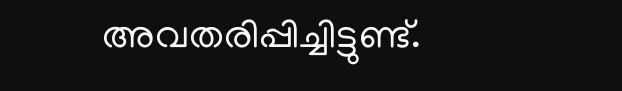അവതരിപ്പിച്ചിട്ടുണ്ട്.